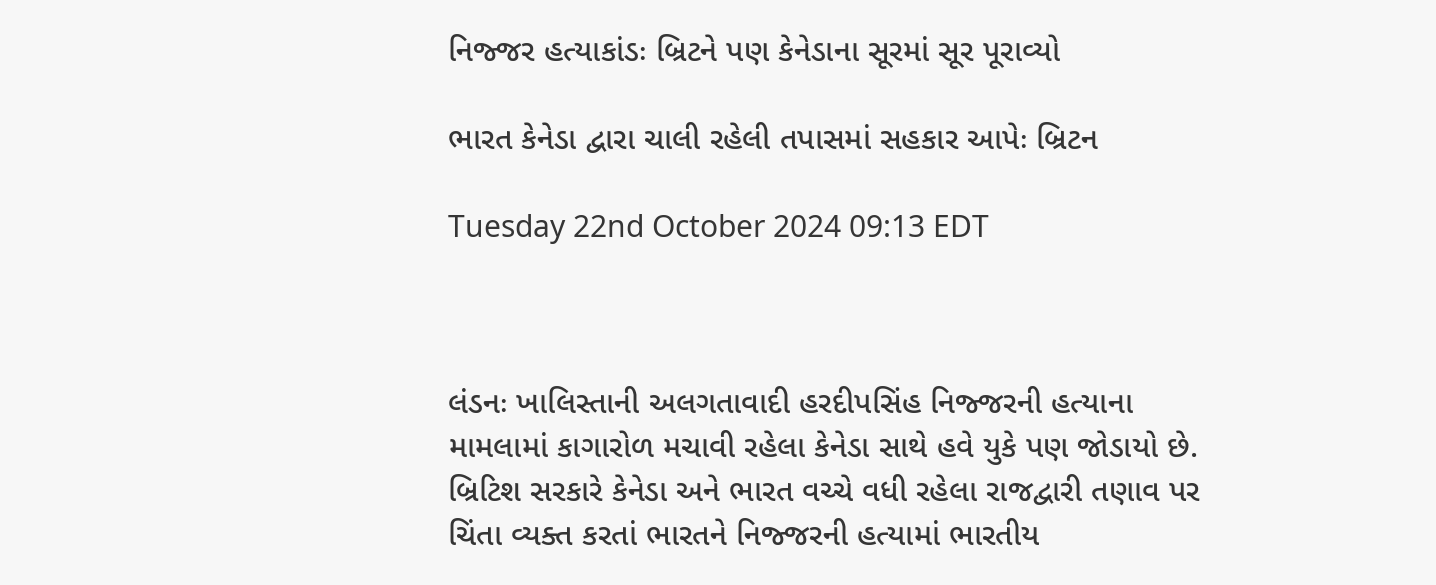નિજ્જર હત્યાકાંડઃ બ્રિટને પણ કેનેડાના સૂરમાં સૂર પૂરાવ્યો

ભારત કેનેડા દ્વારા ચાલી રહેલી તપાસમાં સહકાર આપેઃ બ્રિટન

Tuesday 22nd October 2024 09:13 EDT



લંડનઃ ખાલિસ્તાની અલગતાવાદી હરદીપસિંહ નિજ્જરની હત્યાના મામલામાં કાગારોળ મચાવી રહેલા કેનેડા સાથે હવે યુકે પણ જોડાયો છે. બ્રિટિશ સરકારે કેનેડા અને ભારત વચ્ચે વધી રહેલા રાજદ્વારી તણાવ પર ચિંતા વ્યક્ત કરતાં ભારતને નિજ્જરની હત્યામાં ભારતીય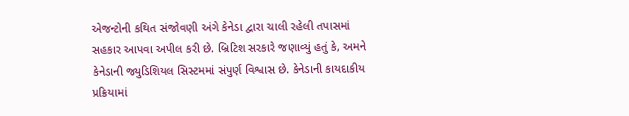એજન્ટોની કથિત સંજોવણી અંગે કેનેડા દ્વારા ચાલી રહેલી તપાસમાં સહકાર આપવા અપીલ કરી છે. બ્રિટિશ સરકારે જણાવ્યું હતું કે, અમને કેનેડાની જ્યુડિશિયલ સિસ્ટમમાં સંપુર્ણ વિશ્વાસ છે. કેનેડાની કાયદાકીય પ્રક્રિયામાં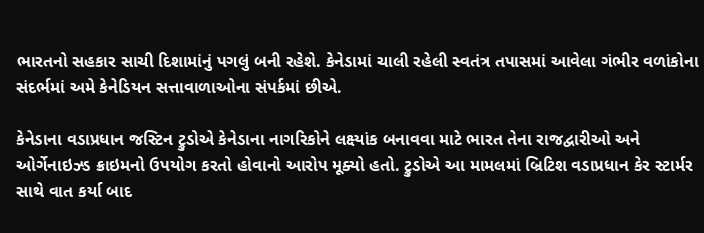ભારતનો સહકાર સાચી દિશામાંનું પગલું બની રહેશે. કેનેડામાં ચાલી રહેલી સ્વતંત્ર તપાસમાં આવેલા ગંભીર વળાંકોના સંદર્ભમાં અમે કેનેડિયન સત્તાવાળાઓના સંપર્કમાં છીએ.

કેનેડાના વડાપ્રધાન જસ્ટિન ટ્રુડોએ કેનેડાના નાગરિકોને લક્ષ્યાંક બનાવવા માટે ભારત તેના રાજદ્વારીઓ અને ઓર્ગેનાઇઝ્ડ ક્રાઇમનો ઉપયોગ કરતો હોવાનો આરોપ મૂક્યો હતો. ટ્રુડોએ આ મામલમાં બ્રિટિશ વડાપ્રધાન કેર સ્ટાર્મર સાથે વાત કર્યા બાદ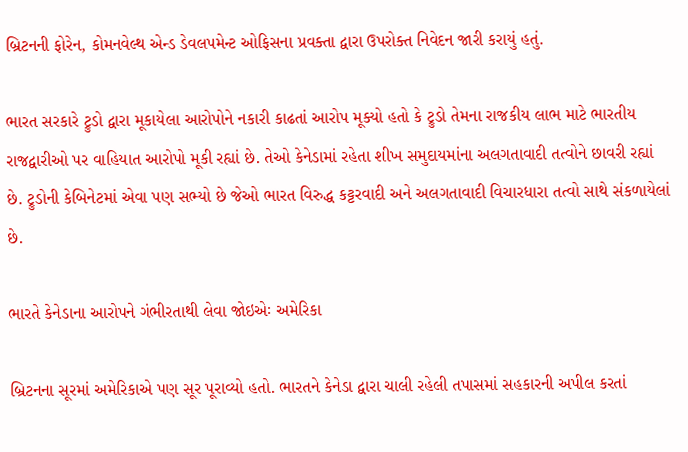બ્રિટનની ફોરેન, કોમનવેલ્થ એન્ડ ડેવલપમેન્ટ ઓફિસના પ્રવક્તા દ્વારા ઉપરોક્ત નિવેદન જારી કરાયું હતું.

ભારત સરકારે ટ્રુડો દ્વારા મૂકાયેલા આરોપોને નકારી કાઢતાં આરોપ મૂક્યો હતો કે ટ્રુડો તેમના રાજકીય લાભ માટે ભારતીય રાજદ્વારીઓ પર વાહિયાત આરોપો મૂકી રહ્યાં છે. તેઓ કેનેડામાં રહેતા શીખ સમુદાયમાંના અલગતાવાદી તત્વોને છાવરી રહ્યાં છે. ટ્રુડોની કેબિનેટમાં એવા પણ સભ્યો છે જેઓ ભારત વિરુદ્ધ કટ્ટરવાદી અને અલગતાવાદી વિચારધારા તત્વો સાથે સંકળાયેલાં છે.

ભારતે કેનેડાના આરોપને ગંભીરતાથી લેવા જોઇએઃ અમેરિકા

બ્રિટનના સૂરમાં અમેરિકાએ પણ સૂર પૂરાવ્યો હતો. ભારતને કેનેડા દ્વારા ચાલી રહેલી તપાસમાં સહકારની અપીલ કરતાં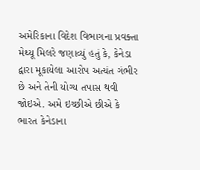અમેરિકાના વિદેશ વિભાગના પ્રવક્તા મેથ્યૂ મિલરે જણાવ્યું હતું કે, કેનેડા દ્વારા મૂકાયેલા આરોપ અત્યંત ગંભીર છે અને તેની યોગ્ય તપાસ થવી જોઇએ. અમે ઇચ્છીએ છીએ કે ભારત કેનેડાના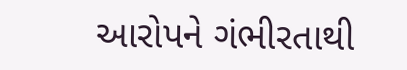આરોપને ગંભીરતાથી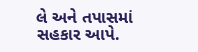લે અને તપાસમાં સહકાર આપે.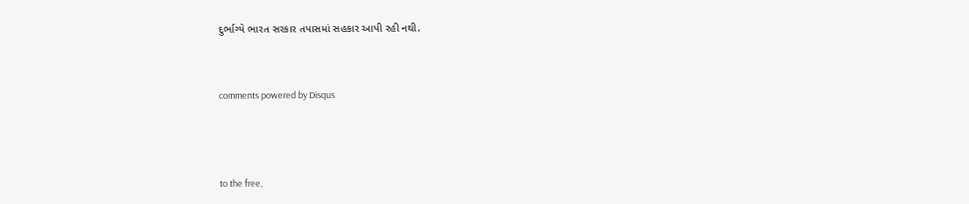દુર્ભાગ્યે ભારત સરકાર તપાસમાં સહકાર આપી રહી નથી.


comments powered by Disqus



to the free,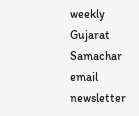weekly Gujarat Samachar email newsletter